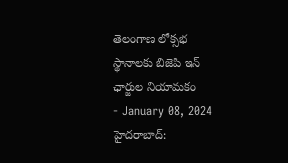తెలంగాణ లోక్సభ స్థానాలకు బిజెపి ఇన్ ఛార్జుల నియామకం
- January 08, 2024
హైదరాబాద్: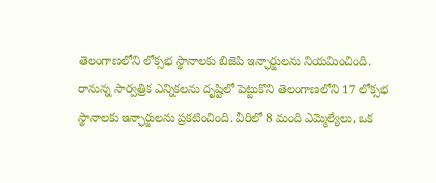తెలంగాణలోని లోక్సభ స్థానాలకు బిజెపి ఇన్ఛార్జులను నియమించింది. రానున్న సార్వత్రిక ఎన్నికలను దృష్టిలో పెట్టుకొని తెలంగాణలోని 17 లోక్సభ స్థానాలకు ఇన్ఛార్జులను ప్రకటించింది. వీరిలో 8 మంది ఎమ్మెల్యేలు, ఒక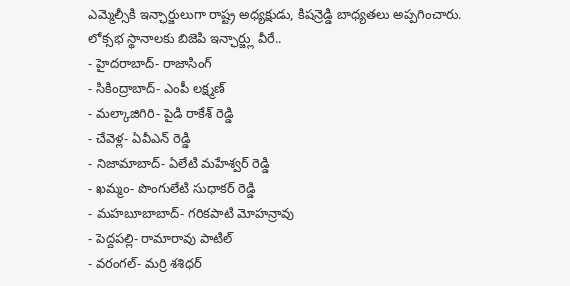ఎమ్మెల్సీకి ఇన్ఛార్జులుగా రాష్ట్ర అధ్యక్షుడు, కిషన్రెడ్డి బాధ్యతలు అప్పగించారు.
లోక్సభ స్థానాలకు బిజెపి ఇన్ఛార్జ్లు వీరే..
- హైదరాబాద్- రాజాసింగ్
- సికింద్రాబాద్- ఎంపీ లక్ష్మణ్
- మల్కాజిగిరి- పైడి రాకేశ్ రెడ్డి
- చేవెళ్ల- ఏవీఎన్ రెడ్డి
- నిజామాబాద్- ఏలేటి మహేశ్వర్ రెడ్డి
- ఖమ్మం- పొంగులేటి సుధాకర్ రెడ్డి
- మహబూబాబాద్- గరికపాటి మోహన్రావు
- పెద్దపల్లి- రామారావు పాటిల్
- వరంగల్- మర్రి శశిధర్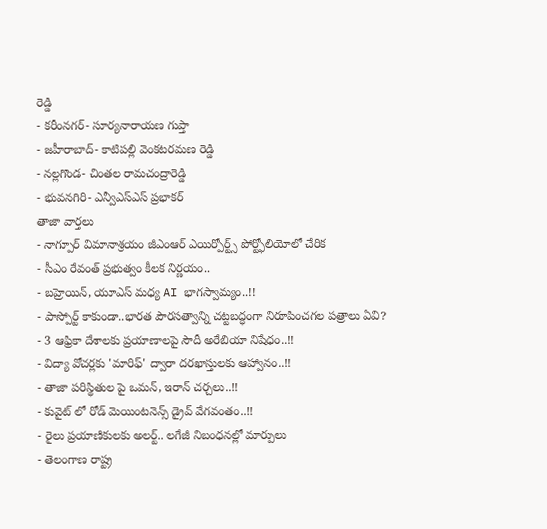రెడ్డి
- కరీంనగర్- సూర్యనారాయణ గుప్తా
- జహీరాబాద్- కాటిపల్లి వెంకటరమణ రెడ్డి
- నల్లగొండ- చింతల రామచంద్రారెడ్డి
- భువనగిరి- ఎన్వీఎస్ఎస్ ప్రభాకర్
తాజా వార్తలు
- నాగ్పూర్ విమానాశ్రయం జీఎంఆర్ ఎయిర్పోర్ట్స్ పోర్ట్ఫోలియోలో చేరిక
- సీఎం రేవంత్ ప్రభుత్వం కీలక నిర్ణయం..
- బహ్రెయిన్, యూఎస్ మధ్య AI భాగస్వామ్యం..!!
- పాస్పోర్ట్ కాకుండా..భారత పౌరసత్వాన్ని చట్టబద్ధంగా నిరూపించగల పత్రాలు ఏవి?
- 3 ఆఫ్రికా దేశాలకు ప్రయాణాలపై సౌదీ అరేబియా నిషేధం..!!
- విద్యా వోచర్లకు 'మారిఫ్' ద్వారా దరఖాస్తులకు ఆహ్వానం..!!
- తాజా పరిస్థితుల పై ఒమన్, ఇరాన్ చర్చలు..!!
- కువైట్ లో రోడ్ మెయింటనెన్స్ డ్రైవ్ వేగవంతం..!!
- రైలు ప్రయాణికులకు అలర్ట్.. లగేజీ నిబంధనల్లో మార్పులు
- తెలంగాణ రాష్ట్ర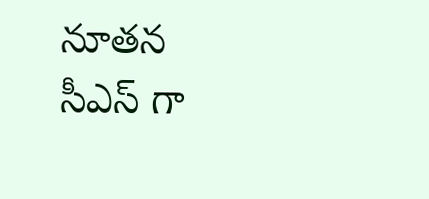నూతన సీఎస్ గా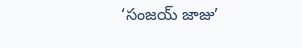‘సంజయ్ జాజు’